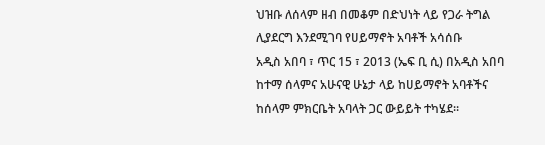ህዝቡ ለሰላም ዘብ በመቆም በድህነት ላይ የጋራ ትግል ሊያደርግ እንደሚገባ የሀይማኖት አባቶች አሳሰቡ
አዲስ አበባ ፣ ጥር 15 ፣ 2013 (ኤፍ ቢ ሲ) በአዲስ አበባ ከተማ ሰላምና አሁናዊ ሁኔታ ላይ ከሀይማኖት አባቶችና ከሰላም ምክርቤት አባላት ጋር ውይይት ተካሄደ።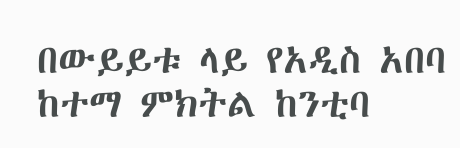በውይይቱ ላይ የአዲስ አበባ ከተማ ምክትል ከንቲባ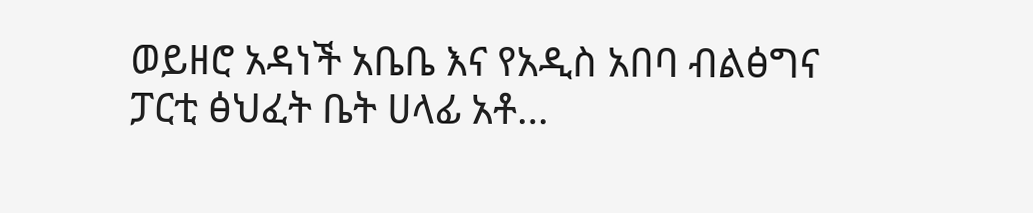ወይዘሮ አዳነች አቤቤ እና የአዲስ አበባ ብልፅግና ፓርቲ ፅህፈት ቤት ሀላፊ አቶ…